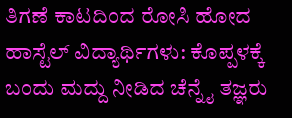ತಿಗಣೆ ಕಾಟದಿಂದ ರೋಸಿ ಹೋದ ಹಾಸ್ಟೆಲ್ ವಿದ್ಯಾರ್ಥಿಗಳು: ಕೊಪ್ಪಳಕ್ಕೆ ಬಂದು ಮದ್ದು ನೀಡಿದ ಚೆನ್ನೈ ತಜ್ಞರು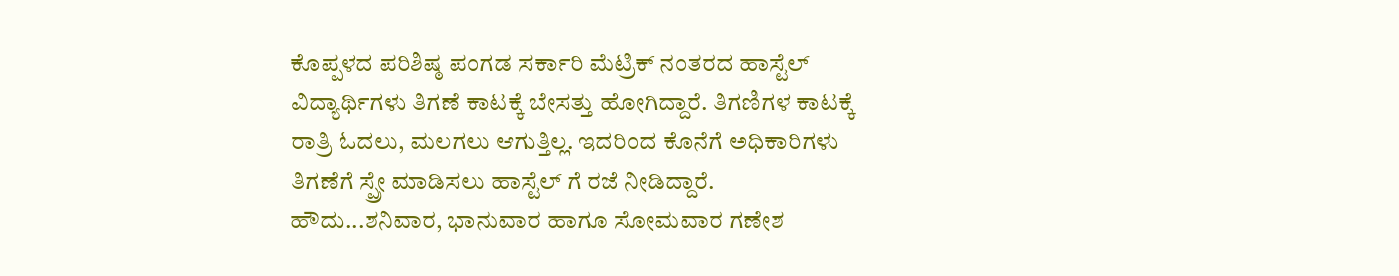ಕೊಪ್ಪಳದ ಪರಿಶಿಷ್ಠ ಪಂಗಡ ಸರ್ಕಾರಿ ಮೆಟ್ರಿಕ್ ನಂತರದ ಹಾಸ್ಟೆಲ್ ವಿದ್ಯಾರ್ಥಿಗಳು ತಿಗಣೆ ಕಾಟಕ್ಕೆ ಬೇಸತ್ತು ಹೋಗಿದ್ದಾರೆ. ತಿಗಣಿಗಳ ಕಾಟಕ್ಕೆ ರಾತ್ರಿ ಓದಲು, ಮಲಗಲು ಆಗುತ್ತಿಲ್ಲ. ಇದರಿಂದ ಕೊನೆಗೆ ಅಧಿಕಾರಿಗಳು ತಿಗಣೆಗೆ ಸ್ಪ್ರೇ ಮಾಡಿಸಲು ಹಾಸ್ಟೆಲ್ ಗೆ ರಜೆ ನೀಡಿದ್ದಾರೆ. ಹೌದು...ಶನಿವಾರ, ಭಾನುವಾರ ಹಾಗೂ ಸೋಮವಾರ ಗಣೇಶ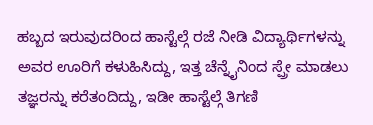ಹಬ್ಬದ ಇರುವುದರಿಂದ ಹಾಸ್ಟೆಲ್ಗೆ ರಜೆ ನೀಡಿ ವಿದ್ಯಾರ್ಥಿಗಳನ್ನು ಅವರ ಊರಿಗೆ ಕಳುಹಿಸಿದ್ದು, ಇತ್ತ ಚೆನ್ನೈನಿಂದ ಸ್ಪ್ರೇ ಮಾಡಲು ತಜ್ಞರನ್ನು ಕರೆತಂದಿದ್ದು, ಇಡೀ ಹಾಸ್ಟೆಲ್ಗೆ ತಿಗಣಿ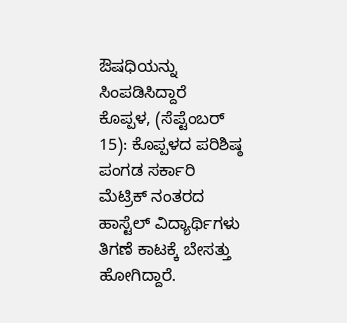ಔಷಧಿಯನ್ನು ಸಿಂಪಡಿಸಿದ್ದಾರೆ
ಕೊಪ್ಪಳ, (ಸೆಪ್ಟೆಂಬರ್ 15): ಕೊಪ್ಪಳದ ಪರಿಶಿಷ್ಠ ಪಂಗಡ ಸರ್ಕಾರಿ ಮೆಟ್ರಿಕ್ ನಂತರದ ಹಾಸ್ಟೆಲ್ ವಿದ್ಯಾರ್ಥಿಗಳು ತಿಗಣೆ ಕಾಟಕ್ಕೆ ಬೇಸತ್ತು ಹೋಗಿದ್ದಾರೆ.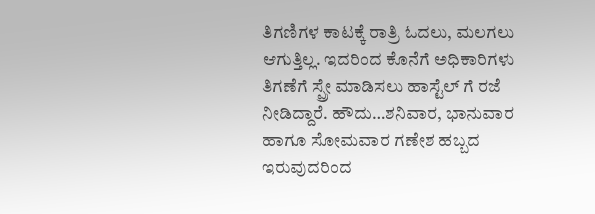ತಿಗಣಿಗಳ ಕಾಟಕ್ಕೆ ರಾತ್ರಿ ಓದಲು, ಮಲಗಲು ಆಗುತ್ತಿಲ್ಲ. ಇದರಿಂದ ಕೊನೆಗೆ ಅಧಿಕಾರಿಗಳು ತಿಗಣೆಗೆ ಸ್ಪ್ರೇ ಮಾಡಿಸಲು ಹಾಸ್ಟೆಲ್ ಗೆ ರಜೆ ನೀಡಿದ್ದಾರೆ. ಹೌದು…ಶನಿವಾರ, ಭಾನುವಾರ ಹಾಗೂ ಸೋಮವಾರ ಗಣೇಶ ಹಬ್ಬದ ಇರುವುದರಿಂದ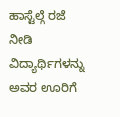ಹಾಸ್ಟೆಲ್ಗೆ ರಜೆ ನೀಡಿ ವಿದ್ಯಾರ್ಥಿಗಳನ್ನು ಅವರ ಊರಿಗೆ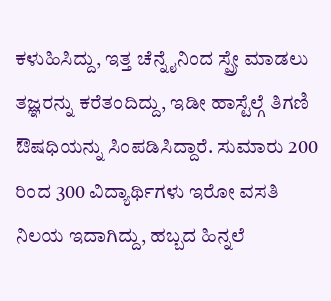ಕಳುಹಿಸಿದ್ದು, ಇತ್ತ ಚೆನ್ನೈನಿಂದ ಸ್ಪ್ರೇ ಮಾಡಲು ತಜ್ಞರನ್ನು ಕರೆತಂದಿದ್ದು, ಇಡೀ ಹಾಸ್ಟೆಲ್ಗೆ ತಿಗಣಿ ಔಷಧಿಯನ್ನು ಸಿಂಪಡಿಸಿದ್ದಾರೆ. ಸುಮಾರು 200 ರಿಂದ 300 ವಿದ್ಯಾರ್ಥಿಗಳು ಇರೋ ವಸತಿ ನಿಲಯ ಇದಾಗಿದ್ದು, ಹಬ್ಬದ ಹಿನ್ನಲೆ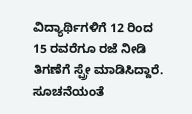ವಿದ್ಯಾರ್ಥಿಗಳಿಗೆ 12 ರಿಂದ 15 ರವರೆಗೂ ರಜೆ ನೀಡಿ ತಿಗಣೆಗೆ ಸ್ಪ್ರೇ ಮಾಡಿಸಿದ್ದಾರೆ. ಸೂಚನೆಯಂತೆ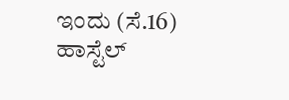ಇಂದು (ಸೆ.16) ಹಾಸ್ಟೆಲ್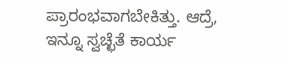ಪ್ರಾರಂಭವಾಗಬೇಕಿತ್ತು. ಆದ್ರೆ, ಇನ್ನೂ ಸ್ವಚ್ಛೆತೆ ಕಾರ್ಯ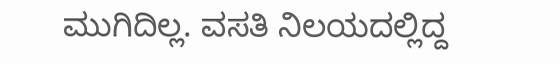ಮುಗಿದಿಲ್ಲ. ವಸತಿ ನಿಲಯದಲ್ಲಿದ್ದ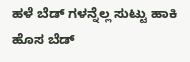ಹಳೆ ಬೆಡ್ ಗಳನ್ನೆಲ್ಲ ಸುಟ್ಟು ಹಾಕಿ ಹೊಸ ಬೆಡ್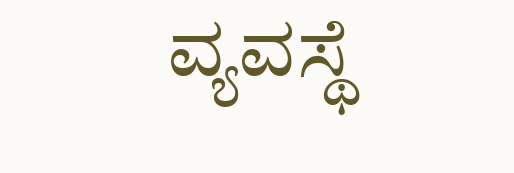ವ್ಯವಸ್ಥೆ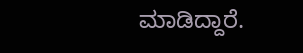ಮಾಡಿದ್ದಾರೆ.